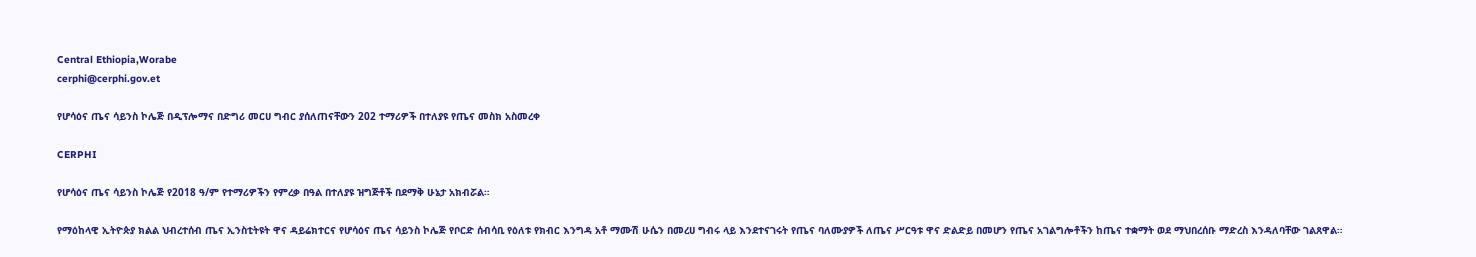Central Ethiopia,Worabe
cerphi@cerphi.gov.et

የሆሳዕና ጤና ሳይንስ ኮሌጅ በዲፕሎማና በድግሪ መርሀ ግብር ያሰለጠናቸውን 202 ተማሪዎች በተለያዩ የጤና መስክ አስመረቀ

CERPHI

የሆሳዕና ጤና ሳይንስ ኮሌጅ የ2018 ዓ/ም የተማሪዎችን የምረቃ በዓል በተለያዩ ዝግጅቶች በደማቅ ሁኔታ አክብሯል።

የማዕከላዊ ኢትዮጵያ ክልል ህብረተሰብ ጤና ኢንስቲትዩት ዋና ዳይሬክተርና የሆሳዕና ጤና ሳይንስ ኮሌጅ የቦርድ ሰብሳቢ የዕለቱ የክብር እንግዳ አቶ ማሙሽ ሁሴን በመረሀ ግብሩ ላይ እንደተናገሩት የጤና ባለሙያዎች ለጤና ሥርዓቱ ዋና ድልድይ በመሆን የጤና አገልግሎቶችን ከጤና ተቋማት ወደ ማህበረሰቡ ማድረስ እንዳለባቸው ገልጸዋል።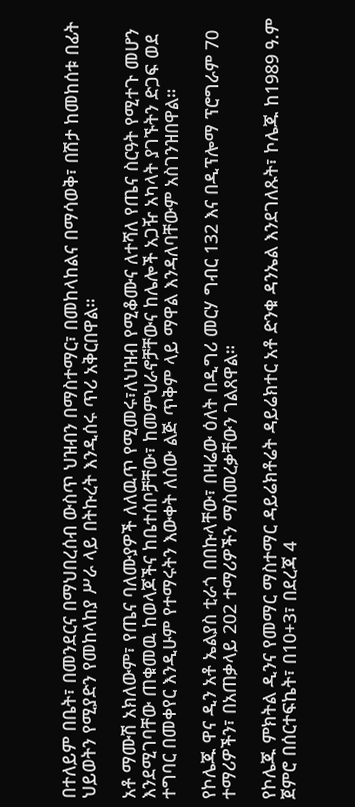በተለይም በቤት፣ በመንደርና በማህበረሰብ ውስጥ ህዝብን በማስተማር፣ በመከላከልና በማሳወቅ፣ በሽታ ከመከሰቱ በፊት ህይወትን የሚያድን የመከላከያ ሥራ ላይ በትኩረት እንዲሰሩ ጥሪ አቅርበዋል።

አቶ ማሙሽ አክለውም፣ የጤና ባለሙያዎች ለለዉጥ የሚመሩ፣ለህዝብ የሚቆሙና ለተሻለ የጤና ስርዓት የሚተጉ መሆን እንደሚገባቸው ጠቁመዉ ከወላጆችና ከቤተሰቦቻቸው፣ ከመምህራኖቻቸውና ከሌሎች አጋዥ አካላት ያገኙትን ድጋፍ ወደ ተግባር በመቀየር እንዲሁም የተማሩትን እውቀት ለሰው ልጅ ጥቅም ላይ ማዋል እንዳለባቸውም አስገንዝበዋል።

የኮሌጁ ዋና ዲን አቶ ኤልያስ ቲራጎ በበኩላቸው፣ በዛሬው ዕለት በዲግሪ መርሃ ግብር 132 እና በዲፕሎማ ፕሮግራም 70 ተማሪዎችን፣ በአጠቃላይ 202 ተማሪዎችን ማስመረቃቸውን ገልጸዋል።

የኮሌጁ ምክትል ዲንና የመማር ማስተማር ዳይሬክቶሬት ዳይሬክተር አቶ ድንቁ ዳንኤል እንደገለጹት፣ ኮሌጁ ከ1989 ዓ.ም ጀምሮ በሰርተፍኬት፣ በ10+3፣ በደረጃ 4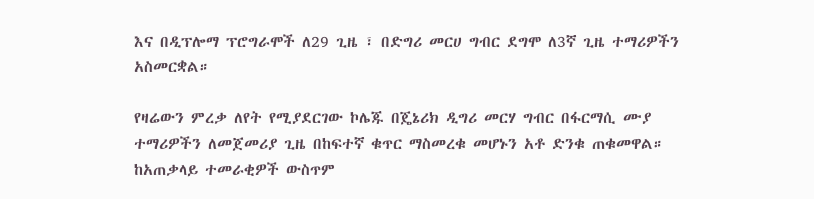እና በዲፕሎማ ፕሮግራሞች ለ29 ጊዜ ፣ በድግሪ መርሀ ግብር ደግሞ ለ3ኛ ጊዜ ተማሪዎችን አስመርቋል።

የዛሬውን ምረቃ ለየት የሚያደርገው ኮሌጁ በጄኔሪክ ዲግሪ መርሃ ግብር በፋርማሲ ሙያ ተማሪዎችን ለመጀመሪያ ጊዜ በከፍተኛ ቁጥር ማስመረቁ መሆኑን አቶ ድንቁ ጠቁመዋል። ከአጠቃላይ ተመራቂዎች ውስጥም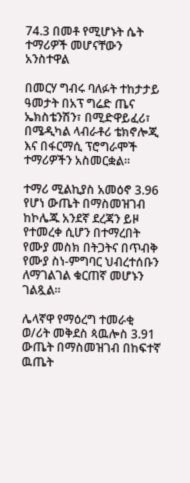74.3 በመቶ የሚሆኑት ሴት ተማሪዎች መሆናቸውን አንስተዋል

በመርሃ ግብሩ ባለፉት ተከታታይ ዓመታት በአፕ ግሬድ ጤና ኤክስቴንሽን፣ በሚድዋይፈሪ፣ በሜዲካል ላብራቶሪ ቴክኖሎጂ እና በፋርማሲ ፕሮግራሞች ተማሪዎችን አስመርቋል።

ተማሪ ሚልኪያስ አመዕኖ 3.96 የሆነ ውጤት በማስመዝገብ ከኮሌጁ አንደኛ ደረጃን ይዞ የተመረቀ ሲሆን በተማረበት የሙያ መስክ በትጋትና በጥብቅ የሙያ ስነ-ምግባር ህብረተሰቡን ለማገልገል ቁርጠኛ መሆኑን ገልጿል።

ሌላኛዋ የማዕረግ ተመራቂ ወ/ሪት መቅደስ ጳዉሎስ 3.91 ውጤት በማስመዝገብ በከፍተኛ ዉጤት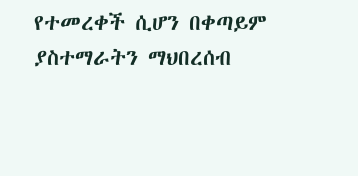የተመረቀች ሲሆን በቀጣይም ያስተማራትን ማህበረሰብ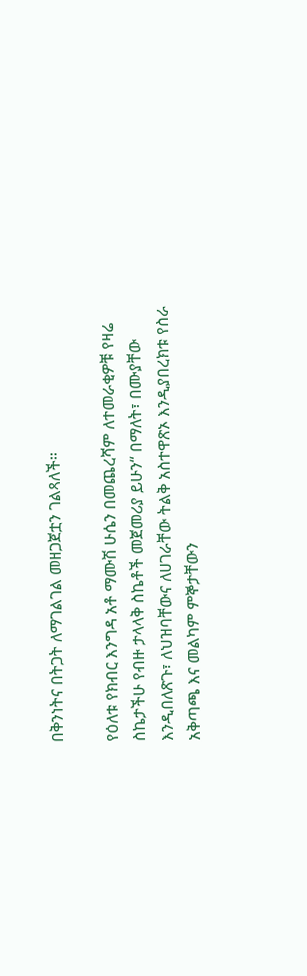በቅንነትና በትጋት ለማገልገል መዘጋጀቷን ገልጻለች።

የዕለቱ የክብር እንግዳ አቶ ማሙሽ ሁሴን በመጨረሻም ለተመራቂዎቹ የዛሬ ስኬታችሁ የብዙ ታላላቅ ስኬቶች መጀመሪያ ይሁን“ በማለት፣ በሙያቸው እንዲበለጽጉ፣ ለህዝባቸውና ለሀገራቸው ትልቅ አስተዋጽኦ እንዲያበረክቱ የስራ አቅጣጫ እና መልካም ምኞታቸውን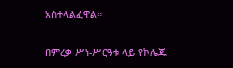አስተላልፈዋል።

በምረቃ ሥነ-ሥርዓቱ ላይ የኮሌጁ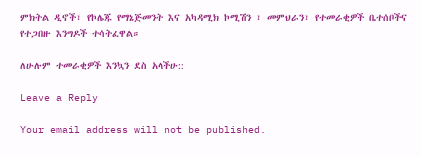ምክትል ዲኖች፣ የኮሌጁ የማኔጅመንት እና አካዳሚክ ኮሚሽን ፣ መምህራን፣ የተመራቂዎች ቤተሰቦችና የተጋበዙ እንግዶች ተሳትፈዋል።

ለሁሉም ተመራቂዎች እንኳን ደስ አላችሁ::

Leave a Reply

Your email address will not be published.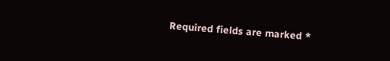Required fields are marked *